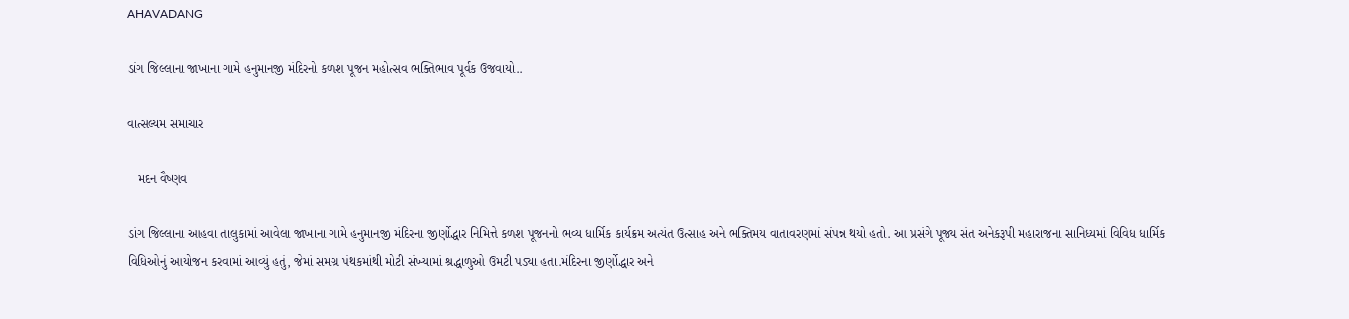AHAVADANG

ડાંગ જિલ્લાના જાખાના ગામે હનુમાનજી મંદિરનો કળશ પૂજન મહોત્સવ ભક્તિભાવ પૂર્વક ઉજવાયો..

વાત્સલ્યમ સમાચાર

   મદન વૈષ્ણવ

ડાંગ જિલ્લાના આહવા તાલુકામાં આવેલા જાખાના ગામે હનુમાનજી મંદિરના જીર્ણોદ્ધાર નિમિત્તે કળશ પૂજનનો ભવ્ય ધાર્મિક કાર્યક્રમ અત્યંત ઉત્સાહ અને ભક્તિમય વાતાવરણમાં સંપન્ન થયો હતો. આ પ્રસંગે પૂજ્ય સંત અનેકરૂપી મહારાજના સાનિધ્યમાં વિવિધ ધાર્મિક વિધિઓનું આયોજન કરવામાં આવ્યું હતું, જેમાં સમગ્ર પંથકમાંથી મોટી સંખ્યામાં શ્રદ્ધાળુઓ ઉમટી પડ્યા હતા.મંદિરના જીર્ણોદ્ધાર અને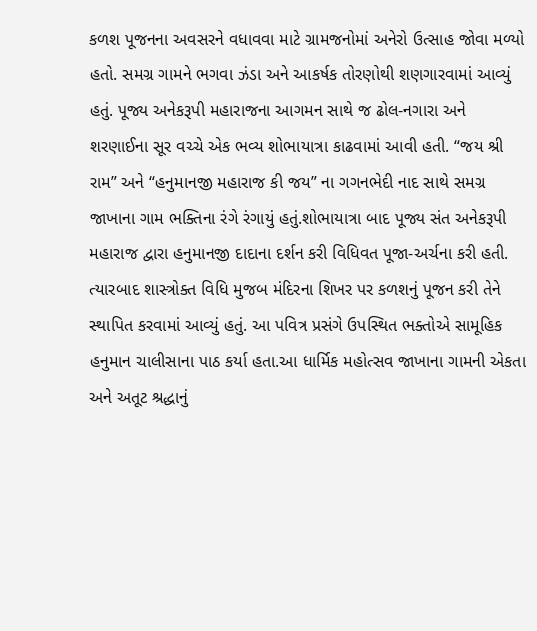કળશ પૂજનના અવસરને વધાવવા માટે ગ્રામજનોમાં અનેરો ઉત્સાહ જોવા મળ્યો હતો. સમગ્ર ગામને ભગવા ઝંડા અને આકર્ષક તોરણોથી શણગારવામાં આવ્યું હતું. પૂજ્ય અનેકરૂપી મહારાજના આગમન સાથે જ ઢોલ-નગારા અને શરણાઈના સૂર વચ્ચે એક ભવ્ય શોભાયાત્રા કાઢવામાં આવી હતી. “જય શ્રી રામ” અને “હનુમાનજી મહારાજ કી જય” ના ગગનભેદી નાદ સાથે સમગ્ર જાખાના ગામ ભક્તિના રંગે રંગાયું હતું.શોભાયાત્રા બાદ પૂજ્ય સંત અનેકરૂપી મહારાજ દ્વારા હનુમાનજી દાદાના દર્શન કરી વિધિવત પૂજા-અર્ચના કરી હતી. ત્યારબાદ શાસ્ત્રોક્ત વિધિ મુજબ મંદિરના શિખર પર કળશનું પૂજન કરી તેને સ્થાપિત કરવામાં આવ્યું હતું. આ પવિત્ર પ્રસંગે ઉપસ્થિત ભક્તોએ સામૂહિક હનુમાન ચાલીસાના પાઠ કર્યા હતા.આ ધાર્મિક મહોત્સવ જાખાના ગામની એકતા અને અતૂટ શ્રદ્ધાનું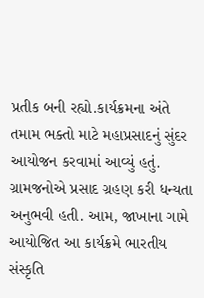પ્રતીક બની રહ્યો.કાર્યક્રમના અંતે તમામ ભક્તો માટે મહાપ્રસાદનું સુંદર આયોજન કરવામાં આવ્યું હતું. ગ્રામજનોએ પ્રસાદ ગ્રહણ કરી ધન્યતા અનુભવી હતી. આમ, જાખાના ગામે આયોજિત આ કાર્યક્રમે ભારતીય સંસ્કૃતિ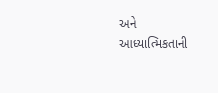અને આધ્યાત્મિકતાની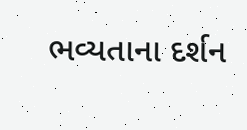ભવ્યતાના દર્શન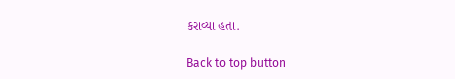કરાવ્યા હતા.

Back to top button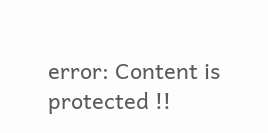error: Content is protected !!